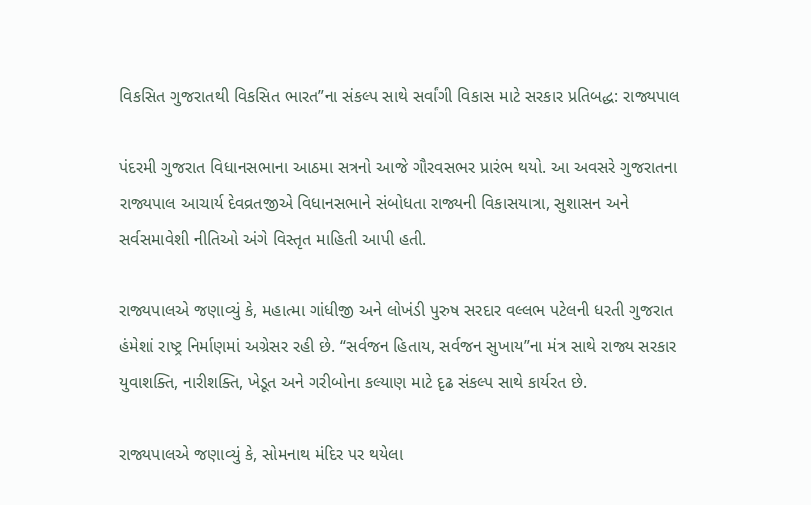વિકસિત ગુજરાતથી વિકસિત ભારત”ના સંકલ્પ સાથે સર્વાંગી વિકાસ માટે સરકાર પ્રતિબદ્ધ: રાજ્યપાલ

પંદરમી ગુજરાત વિધાનસભાના આઠમા સત્રનો આજે ગૌરવસભર પ્રારંભ થયો. આ અવસરે ગુજરાતના રાજ્યપાલ આચાર્ય દેવવ્રતજીએ વિધાનસભાને સંબોધતા રાજ્યની વિકાસયાત્રા, સુશાસન અને સર્વસમાવેશી નીતિઓ અંગે વિસ્તૃત માહિતી આપી હતી.

રાજ્યપાલએ જણાવ્યું કે, મહાત્મા ગાંધીજી અને લોખંડી પુરુષ સરદાર વલ્લભ પટેલની ધરતી ગુજરાત હંમેશાં રાષ્ટ્ર નિર્માણમાં અગ્રેસર રહી છે. “સર્વજન હિતાય, સર્વજન સુખાય”ના મંત્ર સાથે રાજ્ય સરકાર યુવાશક્તિ, નારીશક્તિ, ખેડૂત અને ગરીબોના કલ્યાણ માટે દૃઢ સંકલ્પ સાથે કાર્યરત છે.

રાજ્યપાલએ જણાવ્યું કે, સોમનાથ મંદિર પર થયેલા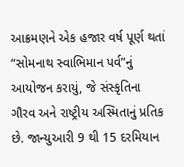આક્રમણને એક હજાર વર્ષ પૂર્ણ થતાં “સોમનાથ સ્વાભિમાન પર્વ”નું આયોજન કરાયું, જે સંસ્કૃતિના ગૌરવ અને રાષ્ટ્રીય અસ્મિતાનું પ્રતિક છે. જાન્યુઆરી 9 થી 15 દરમિયાન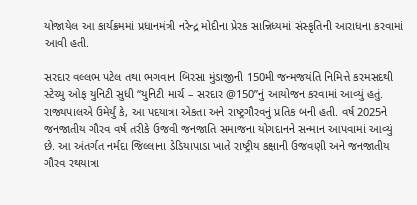યોજાયેલ આ કાર્યક્રમમાં પ્રધાનમંત્રી નરેન્દ્ર મોદીના પ્રેરક સાન્નિધ્યમાં સંસ્કૃતિની આરાધના કરવામાં આવી હતી.

સરદાર વલ્લભ પટેલ તથા ભગવાન બિરસા મુંડાજીની 150મી જન્મજયંતિ નિમિત્તે કરમસદથી સ્ટેચ્યુ ઓફ યુનિટી સુધી “યુનિટી માર્ચ – સરદાર @150”નું આયોજન કરવામાં આવ્યું હતું. રાજ્યપાલએ ઉમેર્યું કે, આ પદયાત્રા એકતા અને રાષ્ટ્રગૌરવનું પ્રતિક બની હતી. વર્ષ 2025ને જનજાતીય ગૌરવ વર્ષ તરીકે ઉજવી જનજાતિ સમાજના યોગદાનને સન્માન આપવામાં આવ્યું છે. આ અંતર્ગત નર્મદા જિલ્લાના ડેડિયાપાડા ખાતે રાષ્ટ્રીય કક્ષાની ઉજવણી અને જનજાતીય ગૌરવ રથયાત્રા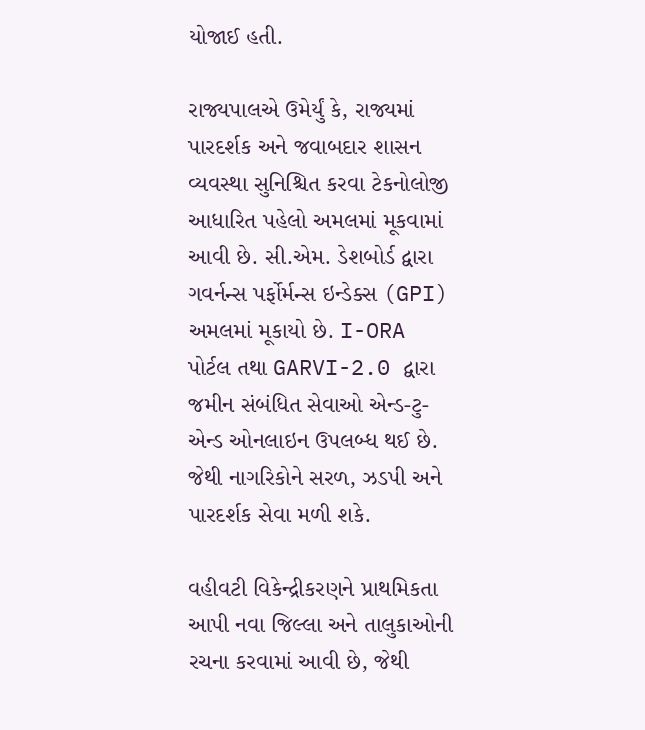યોજાઈ હતી.

રાજ્યપાલએ ઉમેર્યું કે, રાજ્યમાં પારદર્શક અને જવાબદાર શાસન વ્યવસ્થા સુનિશ્ચિત કરવા ટેકનોલોજી આધારિત પહેલો અમલમાં મૂકવામાં આવી છે. સી.એમ. ડેશબોર્ડ દ્વારા ગવર્નન્સ પર્ફોર્મન્સ ઇન્ડેક્સ (GPI) અમલમાં મૂકાયો છે. I-ORA પોર્ટલ તથા GARVI-2.0 દ્વારા જમીન સંબંધિત સેવાઓ એન્ડ-ટુ-એન્ડ ઓનલાઇન ઉપલબ્ધ થઈ છે. જેથી નાગરિકોને સરળ, ઝડપી અને પારદર્શક સેવા મળી શકે.

વહીવટી વિકેન્દ્રીકરણને પ્રાથમિકતા આપી નવા જિલ્લા અને તાલુકાઓની રચના કરવામાં આવી છે, જેથી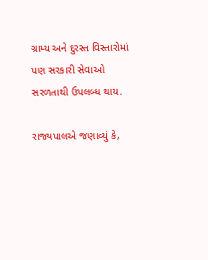ગ્રામ્ય અને દુરસ્ત વિસ્તારોમાં પણ સરકારી સેવાઓ સરળતાથી ઉપલબ્ધ થાય.

રાજ્યપાલએ જણાવ્યું કે,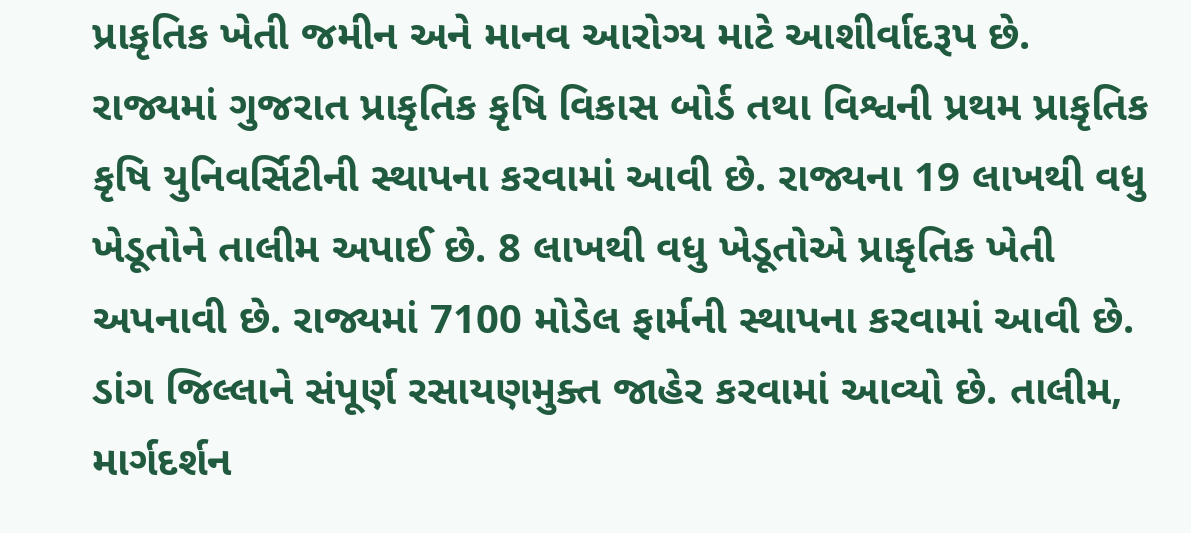પ્રાકૃતિક ખેતી જમીન અને માનવ આરોગ્ય માટે આશીર્વાદરૂપ છે. રાજ્યમાં ગુજરાત પ્રાકૃતિક કૃષિ વિકાસ બોર્ડ તથા વિશ્વની પ્રથમ પ્રાકૃતિક કૃષિ યુનિવર્સિટીની સ્થાપના કરવામાં આવી છે. રાજ્યના 19 લાખથી વધુ ખેડૂતોને તાલીમ અપાઈ છે. 8 લાખથી વધુ ખેડૂતોએ પ્રાકૃતિક ખેતી અપનાવી છે. રાજ્યમાં 7100 મોડેલ ફાર્મની સ્થાપના કરવામાં આવી છે. ડાંગ જિલ્લાને સંપૂર્ણ રસાયણમુક્ત જાહેર કરવામાં આવ્યો છે. તાલીમ, માર્ગદર્શન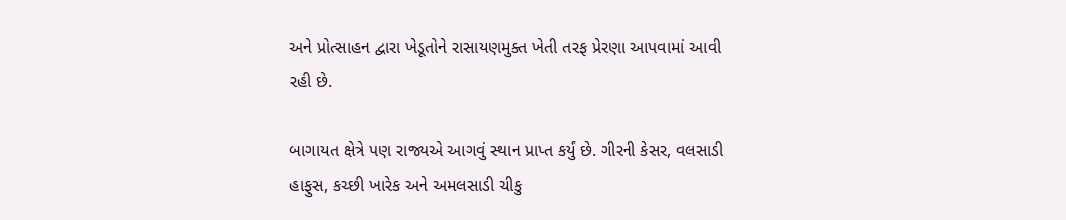અને પ્રોત્સાહન દ્વારા ખેડૂતોને રાસાયણમુક્ત ખેતી તરફ પ્રેરણા આપવામાં આવી રહી છે.

બાગાયત ક્ષેત્રે પણ રાજ્યએ આગવું સ્થાન પ્રાપ્ત કર્યું છે. ગીરની કેસર, વલસાડી હાફુસ, કચ્છી ખારેક અને અમલસાડી ચીકુ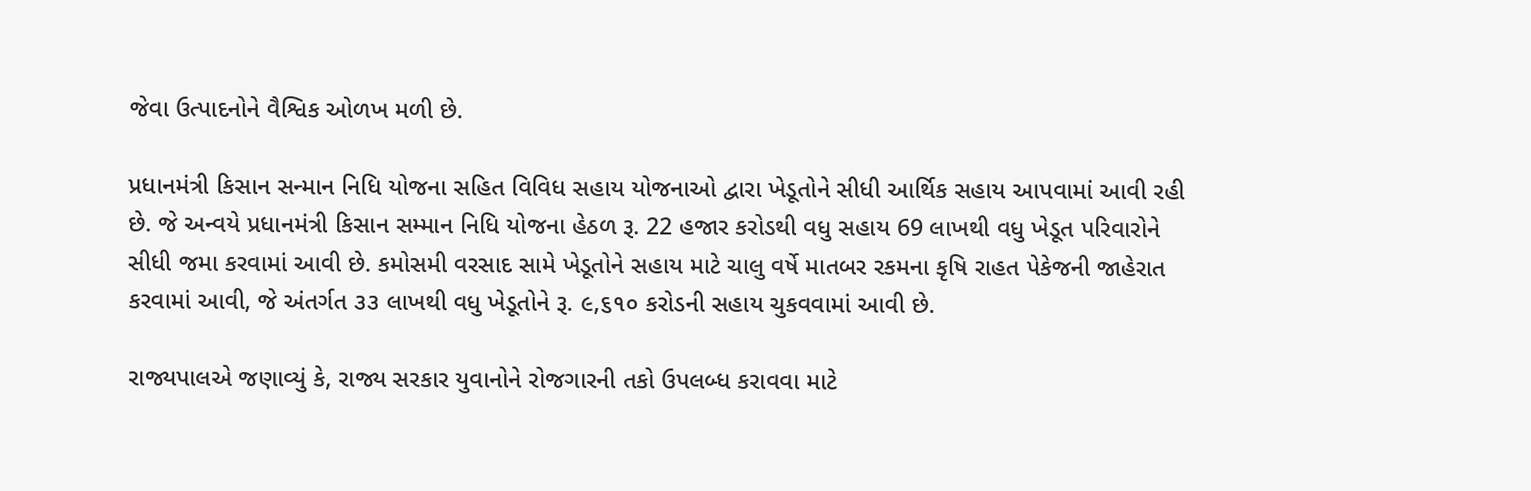જેવા ઉત્પાદનોને વૈશ્વિક ઓળખ મળી છે.

પ્રધાનમંત્રી કિસાન સન્માન નિધિ યોજના સહિત વિવિધ સહાય યોજનાઓ દ્વારા ખેડૂતોને સીધી આર્થિક સહાય આપવામાં આવી રહી છે. જે અન્વયે પ્રધાનમંત્રી કિસાન સમ્માન નિધિ યોજના હેઠળ રૂ. 22 હજાર કરોડથી વધુ સહાય 69 લાખથી વધુ ખેડૂત પરિવારોને સીધી જમા કરવામાં આવી છે. કમોસમી વરસાદ સામે ખેડૂતોને સહાય માટે ચાલુ વર્ષે માતબર રકમના કૃષિ રાહત પેકેજની જાહેરાત કરવામાં આવી, જે અંતર્ગત ૩૩ લાખથી વધુ ખેડૂતોને રૂ. ૯,૬૧૦ કરોડની સહાય ચુકવવામાં આવી છે.

રાજ્યપાલએ જણાવ્યું કે, રાજ્ય સરકાર યુવાનોને રોજગારની તકો ઉપલબ્ધ કરાવવા માટે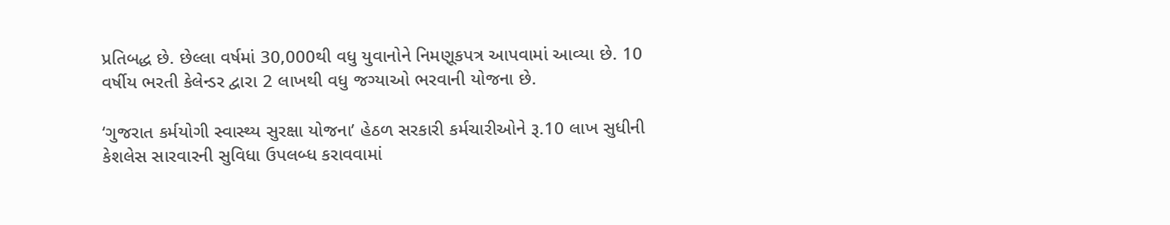પ્રતિબદ્ધ છે. છેલ્લા વર્ષમાં 30,000થી વધુ યુવાનોને નિમણૂકપત્ર આપવામાં આવ્યા છે. 10 વર્ષીય ભરતી કેલેન્ડર દ્વારા 2 લાખથી વધુ જગ્યાઓ ભરવાની યોજના છે.

‘ગુજરાત કર્મયોગી સ્વાસ્થ્ય સુરક્ષા યોજના’ હેઠળ સરકારી કર્મચારીઓને રૂ.10 લાખ સુધીની કેશલેસ સારવારની સુવિધા ઉપલબ્ધ કરાવવામાં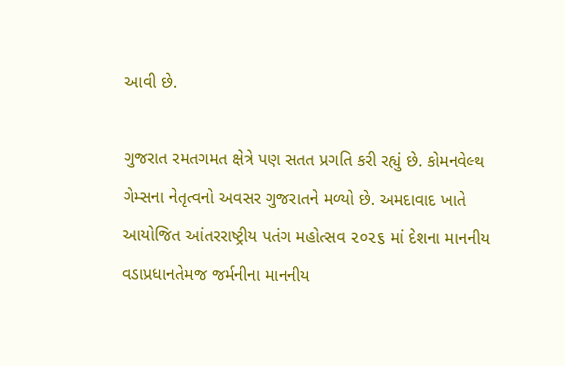આવી છે.

ગુજરાત રમતગમત ક્ષેત્રે પણ સતત પ્રગતિ કરી રહ્યું છે. કોમનવેલ્થ ગેમ્સના નેતૃત્વનો અવસર ગુજરાતને મળ્યો છે. અમદાવાદ ખાતે આયોજિત આંતરરાષ્ટ્રીય પતંગ મહોત્સવ ૨૦૨૬ માં દેશના માનનીય વડાપ્રધાનતેમજ જર્મનીના માનનીય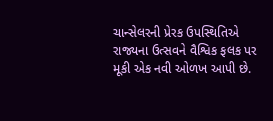ચાન્સેલરની પ્રેરક ઉપસ્થિતિએ રાજ્યના ઉત્સવને વૈશ્વિક ફલક પર મૂકી એક નવી ઓળખ આપી છે.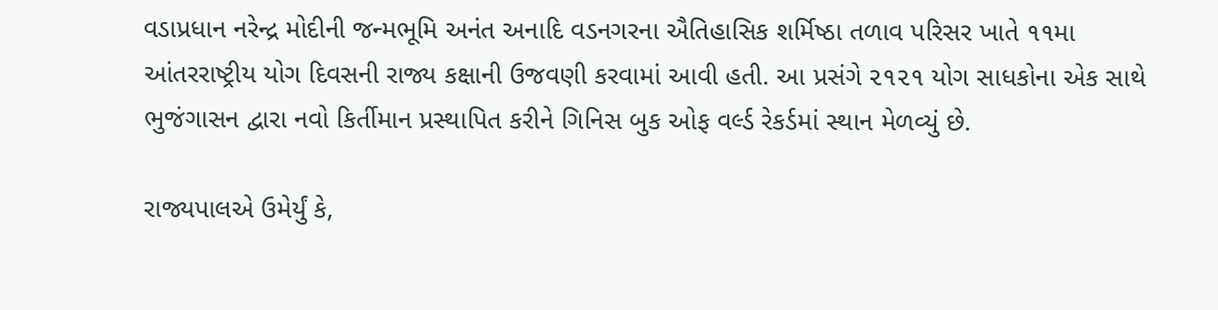વડાપ્રધાન નરેન્દ્ર મોદીની જન્મભૂમિ અનંત અનાદિ વડનગરના ઐતિહાસિક શર્મિષ્ઠા તળાવ પરિસર ખાતે ૧૧મા આંતરરાષ્ટ્રીય યોગ દિવસની રાજ્ય કક્ષાની ઉજવણી કરવામાં આવી હતી. આ પ્રસંગે ૨૧૨૧ યોગ સાધકોના એક સાથે ભુજંગાસન દ્વારા નવો કિર્તીમાન પ્રસ્થાપિત કરીને ગિનિસ બુક ઓફ વર્લ્ડ રેકર્ડમાં સ્થાન મેળવ્યું છે.

રાજ્યપાલએ ઉમેર્યું કે,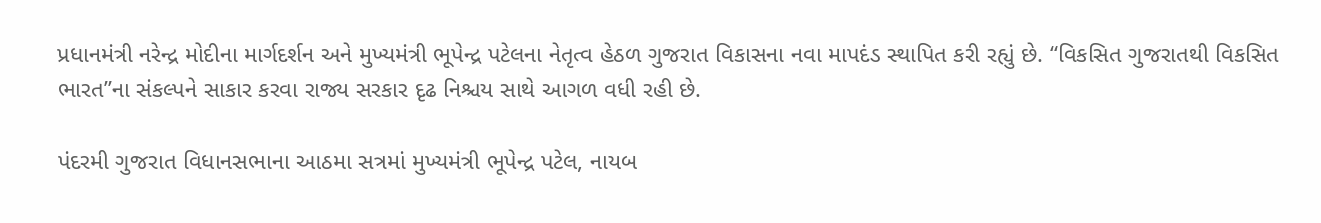પ્રધાનમંત્રી નરેન્દ્ર મોદીના માર્ગદર્શન અને મુખ્યમંત્રી ભૂપેન્દ્ર પટેલના નેતૃત્વ હેઠળ ગુજરાત વિકાસના નવા માપદંડ સ્થાપિત કરી રહ્યું છે. “વિકસિત ગુજરાતથી વિકસિત ભારત”ના સંકલ્પને સાકાર કરવા રાજ્ય સરકાર દૃઢ નિશ્ચય સાથે આગળ વધી રહી છે.

પંદરમી ગુજરાત વિધાનસભાના આઠમા સત્રમાં મુખ્યમંત્રી ભૂપેન્દ્ર પટેલ, નાયબ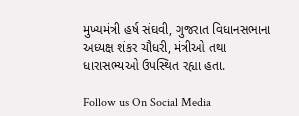મુખ્યમંત્રી હર્ષ સંઘવી, ગુજરાત વિધાનસભાના અધ્યક્ષ શંકર ચૌધરી, મંત્રીઓ તથા ધારાસભ્યઓ ઉપસ્થિત રહ્યા હતા.

Follow us On Social Media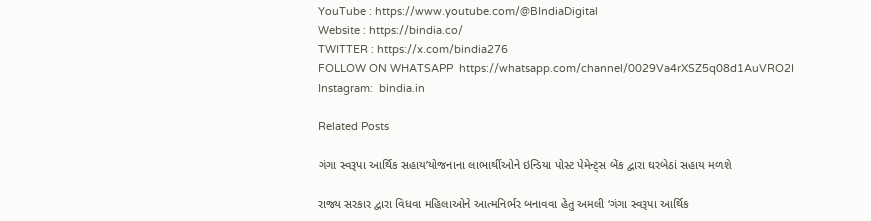YouTube : https://www.youtube.com/@BIndiaDigital
Website : https://bindia.co/
TWITTER : https://x.com/bindia276
FOLLOW ON WHATSAPP  https://whatsapp.com/channel/0029Va4rXSZ5q08d1AuVRO2I
Instagram:  bindia.in

Related Posts

ગંગા સ્વરૂપા આર્થિક સહાય’યોજનાના લાભાર્થીઓને ઇન્ડિયા પોસ્ટ પેમેન્ટ્સ બેંક દ્વારા ઘરબેઠાં સહાય મળશે

રાજ્ય સરકાર દ્વારા વિધવા મહિલાઓને આત્મનિર્ભર બનાવવા હેતુ અમલી ‘ગંગા સ્વરૂપા આર્થિક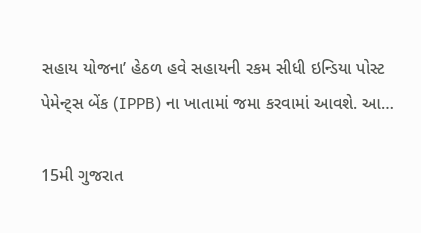સહાય યોજના’ હેઠળ હવે સહાયની રકમ સીધી ઇન્ડિયા પોસ્ટ પેમેન્ટ્સ બેંક (IPPB) ના ખાતામાં જમા કરવામાં આવશે. આ…

15મી ગુજરાત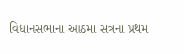વિધાનસભાના આઠમા સત્રના પ્રથમ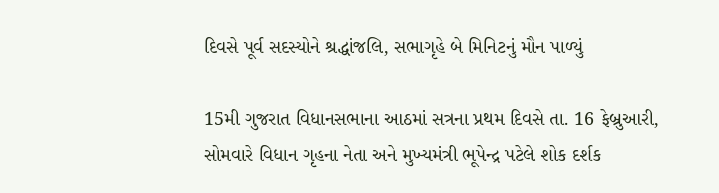દિવસે પૂર્વ સદસ્યોને શ્રદ્ધાંજલિ, સભાગૃહે બે મિનિટનું મૌન પાળ્યું

15મી ગુજરાત વિધાનસભાના આઠમાં સત્રના પ્રથમ દિવસે તા. 16 ફેબ્રુઆરી, સોમવારે વિધાન ગૃહના નેતા અને મુખ્યમંત્રી ભૂપેન્દ્ર પટેલે શોક દર્શક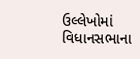ઉલ્લેખોમાં વિધાનસભાના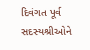દિવંગત પૂર્વ સદસ્યશ્રીઓને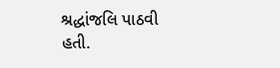શ્રદ્ધાંજલિ પાઠવી હતી.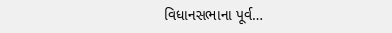વિધાનસભાના પૂર્વ…